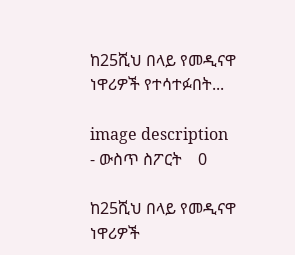ከ25ሺህ በላይ የመዲናዋ ነዋሪዎች የተሳተፉበት...

image description
- ውስጥ ስፖርት    0

ከ25ሺህ በላይ የመዲናዋ ነዋሪዎች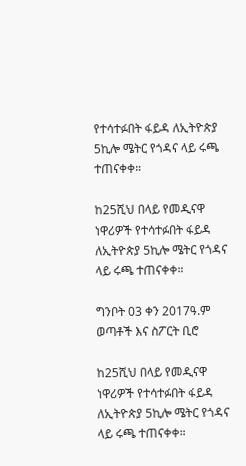የተሳተፉበት ፋይዳ ለኢትዮጵያ 5ኪሎ ሜትር የጎዳና ላይ ሩጫ ተጠናቀቀ።

ከ25ሺህ በላይ የመዲናዋ ነዋሪዎች የተሳተፉበት ፋይዳ ለኢትዮጵያ 5ኪሎ ሜትር የጎዳና ላይ ሩጫ ተጠናቀቀ።

ግንቦት 03 ቀን 2017ዓ.ም ወጣቶች እና ስፖርት ቢሮ

ከ25ሺህ በላይ የመዲናዋ ነዋሪዎች የተሳተፉበት ፋይዳ ለኢትዮጵያ 5ኪሎ ሜትር የጎዳና ላይ ሩጫ ተጠናቀቀ።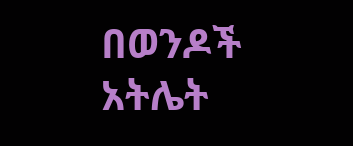በወንዶች አትሌት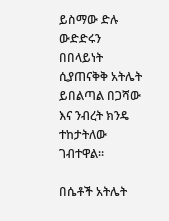ይስማው ድሉ ውድድሩን በበላይነት ሲያጠናቅቅ አትሌት ይበልጣል በጋሻው እና ንብረት ክንዴ ተከታትለው ገብተዋል።

በሴቶች አትሌት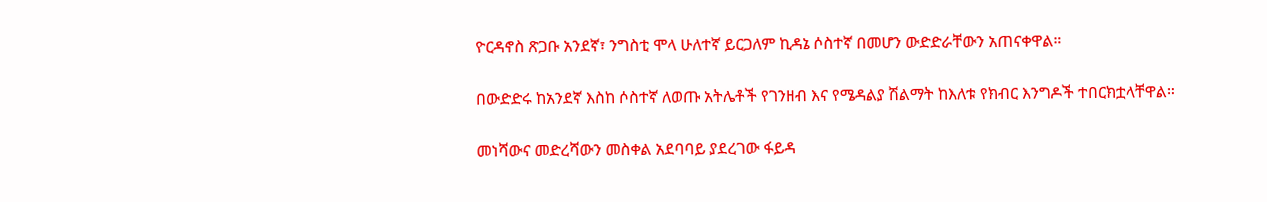ዮርዳኖስ ጽጋቡ አንደኛ፣ ንግስቲ ሞላ ሁለተኛ ይርጋለም ኪዳኔ ሶስተኛ በመሆን ውድድራቸውን አጠናቀዋል።

በውድድሩ ከአንደኛ እስከ ሶስተኛ ለወጡ አትሌቶች የገንዘብ እና የሜዳልያ ሽልማት ከእለቱ የክብር እንግዶች ተበርክቷላቸዋል።

መነሻውና መድረሻውን መስቀል አደባባይ ያደረገው ፋይዳ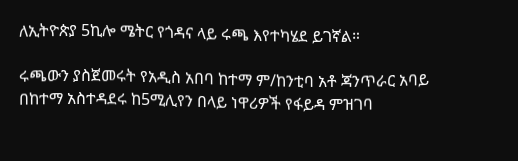ለኢትዮጵያ 5ኪሎ ሜትር የጎዳና ላይ ሩጫ እየተካሄደ ይገኛል።

ሩጫውን ያስጀመሩት የአዲስ አበባ ከተማ ም/ከንቲባ አቶ ጃንጥራር አባይ በከተማ አስተዳደሩ ከ5ሚሊየን በላይ ነዋሪዎች የፋይዳ ምዝገባ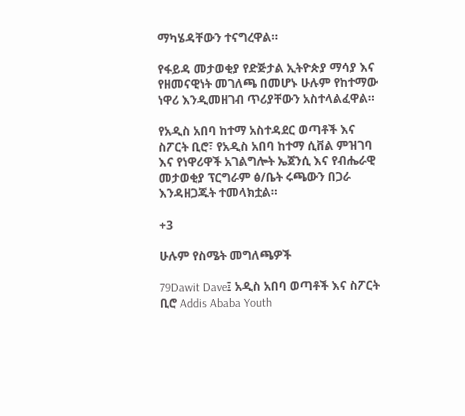ማካሄዳቸውን ተናግረዋል።

የፋይዳ መታወቂያ የድጅታል ኢትዮጵያ ማሳያ እና የዘመናዊነት መገለጫ በመሆኑ ሁሉም የከተማው ነዋሪ እንዲመዘገብ ጥሪያቸውን አስተላልፈዋል።

የአዲስ አበባ ከተማ አስተዳደር ወጣቶች እና ስፖርት ቢሮ፣ የአዲስ አበባ ከተማ ሲቨል ምዝገባ እና የነዋሪዋች አገልግሎት ኤጀንሲ እና የብሔራዊ መታወቂያ ፕርግራም ፅ/ቤት ሩጫውን በጋራ እንዳዘጋጁት ተመላክቷል።

+3

ሁሉም የስሜት መግለጫዎች

79Dawit Dave፤ አዲስ አበባ ወጣቶች እና ስፖርት ቢሮ Addis Ababa Youth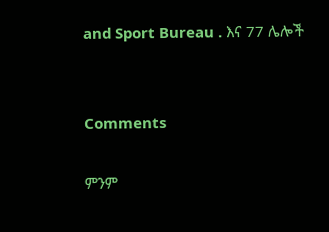and Sport Bureau . እና 77 ሌሎች


Comments

ምንም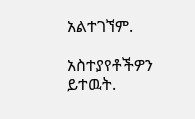አልተገኘም.

አስተያየቶችዎን ይተዉት.